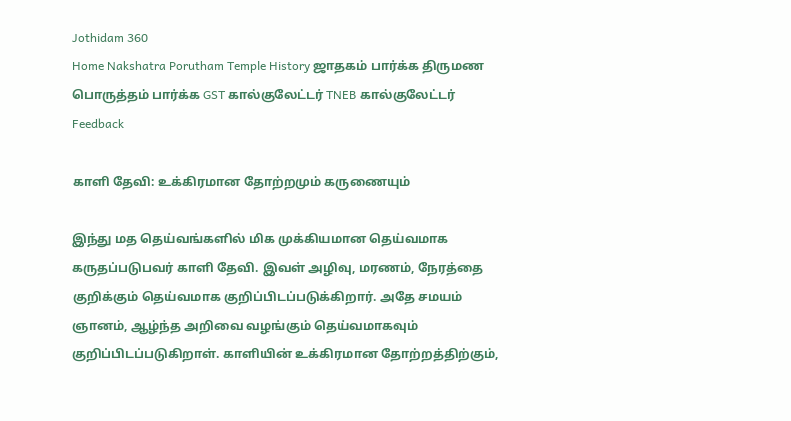Jothidam 360
Home Nakshatra Porutham Temple History ஜாதகம் பார்க்க திருமண பொருத்தம் பார்க்க GST கால்குலேட்டர் TNEB கால்குலேட்டர் Feedback

காளி தேவி: உக்கிரமான தோற்றமும் கருணையும்

இந்து மத தெய்வங்களில் மிக முக்கியமான தெய்வமாக கருதப்படுபவர் காளி தேவி. இவள் அழிவு, மரணம், நேரத்தை குறிக்கும் தெய்வமாக குறிப்பிடப்படுக்கிறார். அதே சமயம் ஞானம், ஆழ்ந்த அறிவை வழங்கும் தெய்வமாகவும் குறிப்பிடப்படுகிறாள். காளியின் உக்கிரமான தோற்றத்திற்கும்,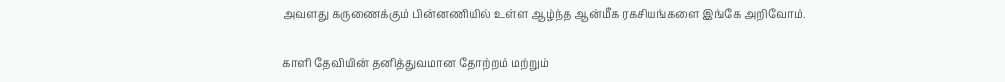அவளது கருணைக்கும் பின்னணியில் உள்ள ஆழ்ந்த ஆன்மீக ரகசியங்களை இங்கே அறிவோம்.

காளி தேவியின் தனித்துவமான தோற்றம் மற்றும்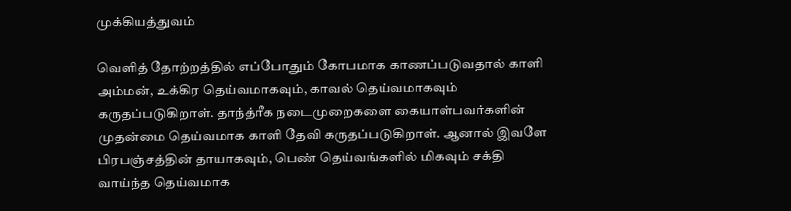முக்கியத்துவம்

வெளித் தோற்றத்தில் எப்போதும் கோபமாக காணப்படுவதால் காளி அம்மன், உக்கிர தெய்வமாகவும், காவல் தெய்வமாகவும் கருதப்படுகிறாள். தாந்த்ரீக நடைமுறைகளை கையாள்பவர்களின் முதன்மை தெய்வமாக காளி தேவி கருதப்படுகிறாள். ஆனால் இவளே பிரபஞ்சத்தின் தாயாகவும், பெண் தெய்வங்களில் மிகவும் சக்தி வாய்ந்த தெய்வமாக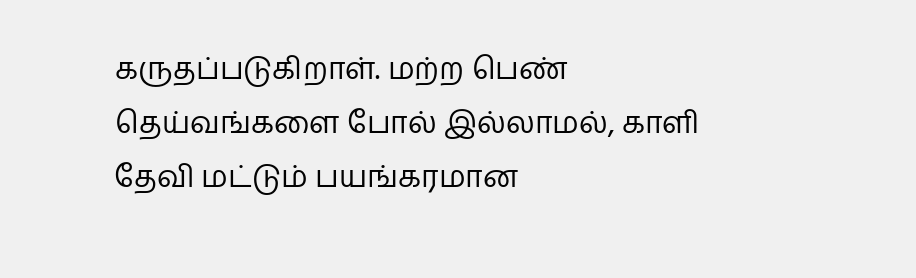கருதப்படுகிறாள். மற்ற பெண் தெய்வங்களை போல் இல்லாமல், காளி தேவி மட்டும் பயங்கரமான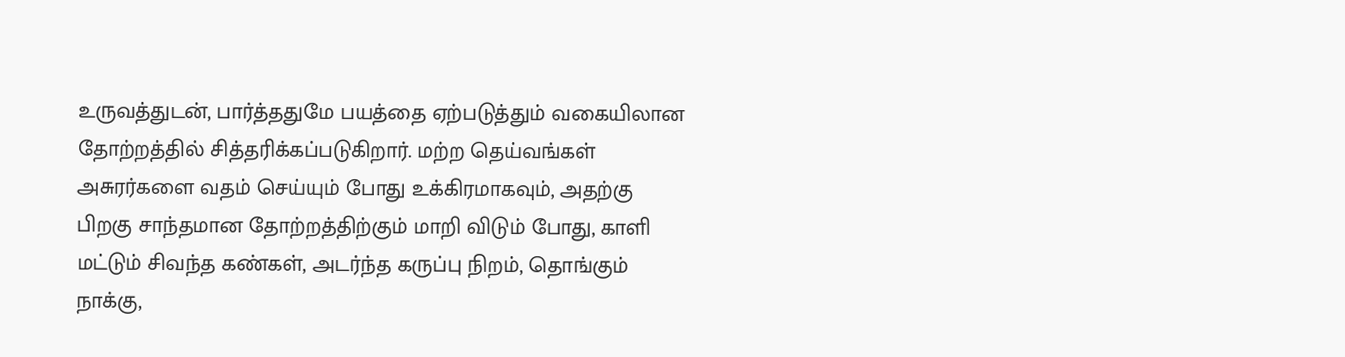உருவத்துடன், பார்த்ததுமே பயத்தை ஏற்படுத்தும் வகையிலான தோற்றத்தில் சித்தரிக்கப்படுகிறார். மற்ற தெய்வங்கள் அசுரர்களை வதம் செய்யும் போது உக்கிரமாகவும், அதற்கு பிறகு சாந்தமான தோற்றத்திற்கும் மாறி விடும் போது, காளி மட்டும் சிவந்த கண்கள், அடர்ந்த கருப்பு நிறம், தொங்கும் நாக்கு,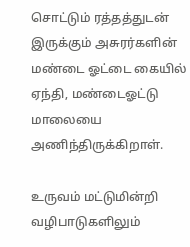சொட்டும் ரத்தத்துடன் இருக்கும் அசுரர்களின் மண்டை ஓட்டை கையில் ஏந்தி, மண்டைஓட்டு மாலையை அணிந்திருக்கிறாள்.

உருவம் மட்டுமின்றி வழிபாடுகளிலும்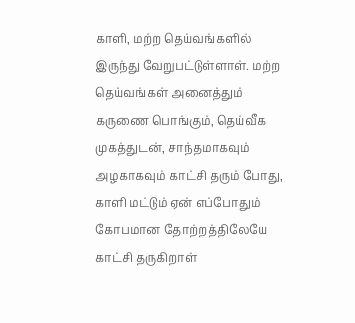காளி, மற்ற தெய்வங்களில் இருந்து வேறுபட்டுள்ளாள். மற்ற தெய்வங்கள் அனைத்தும் கருணை பொங்கும், தெய்வீக முகத்துடன், சாந்தமாகவும் அழகாகவும் காட்சி தரும் போது, காளி மட்டும் ஏன் எப்போதும் கோபமான தோற்றத்திலேயே காட்சி தருகிறாள்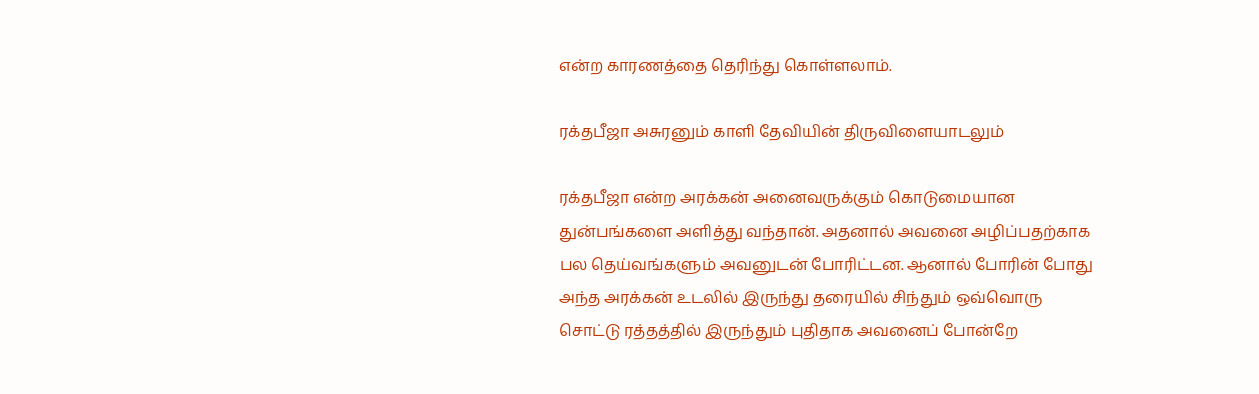என்ற காரணத்தை தெரிந்து கொள்ளலாம்.

ரக்தபீஜா அசுரனும் காளி தேவியின் திருவிளையாடலும்

ரக்தபீஜா என்ற அரக்கன் அனைவருக்கும் கொடுமையான துன்பங்களை அளித்து வந்தான். அதனால் அவனை அழிப்பதற்காக பல தெய்வங்களும் அவனுடன் போரிட்டன. ஆனால் போரின் போது அந்த அரக்கன் உடலில் இருந்து தரையில் சிந்தும் ஒவ்வொரு சொட்டு ரத்தத்தில் இருந்தும் புதிதாக அவனைப் போன்றே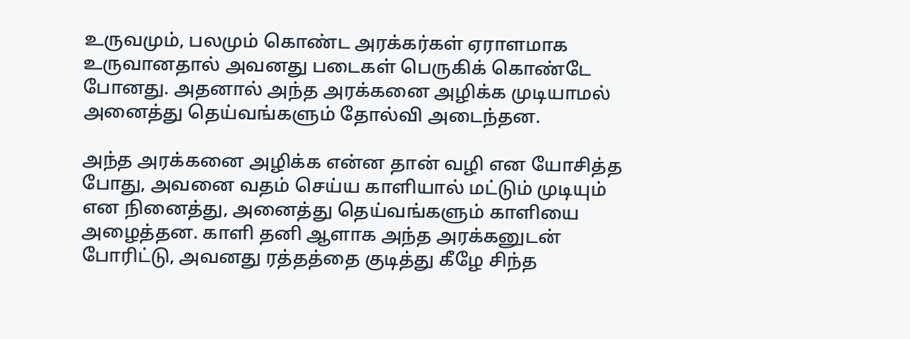உருவமும், பலமும் கொண்ட அரக்கர்கள் ஏராளமாக உருவானதால் அவனது படைகள் பெருகிக் கொண்டே போனது. அதனால் அந்த அரக்கனை அழிக்க முடியாமல் அனைத்து தெய்வங்களும் தோல்வி அடைந்தன.

அந்த அரக்கனை அழிக்க என்ன தான் வழி என யோசித்த போது, அவனை வதம் செய்ய காளியால் மட்டும் முடியும் என நினைத்து, அனைத்து தெய்வங்களும் காளியை அழைத்தன. காளி தனி ஆளாக அந்த அரக்கனுடன் போரிட்டு, அவனது ரத்தத்தை குடித்து கீழே சிந்த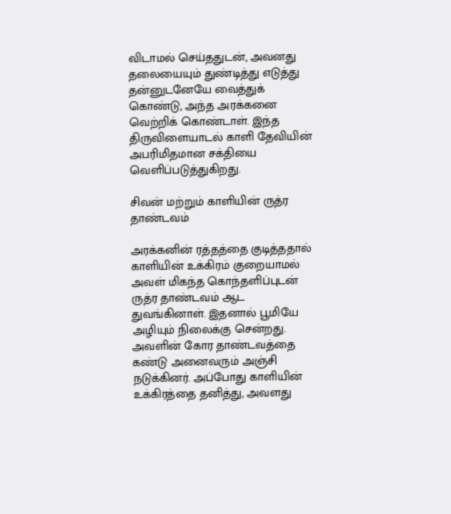விடாமல் செய்ததுடன், அவனது தலையையும் துண்டித்து எடுத்து தன்னுடனேயே வைத்துக் கொண்டு, அந்த அரக்கனை வெற்றிக் கொண்டாள். இந்த திருவிளையாடல் காளி தேவியின் அபரிமிதமான சக்தியை வெளிப்படுத்துகிறது.

சிவன் மற்றும் காளியின் ருத்ர தாண்டவம்

அரக்கனின் ரத்தத்தை குடித்ததால் காளியின் உக்கிரம் குறையாமல் அவள் மிகந்த கொந்தளிப்புடன் ருத்ர தாண்டவம் ஆட துவங்கினாள். இதனால் பூமியே அழியும் நிலைக்கு சென்றது. அவளின் கோர தாண்டவத்தை கண்டு அனைவரும் அஞ்சி நடுக்கினர். அப்போது காளியின் உக்கிரத்தை தனித்து, அவளது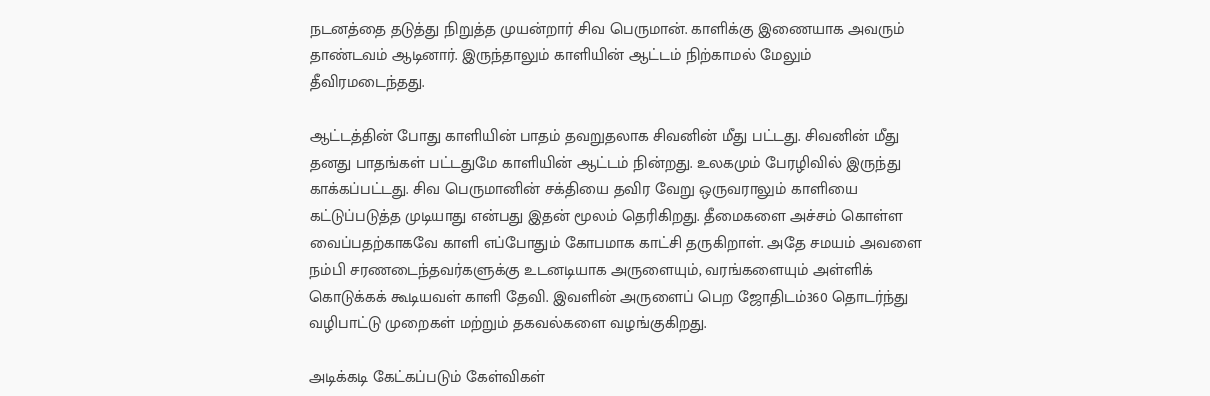நடனத்தை தடுத்து நிறுத்த முயன்றார் சிவ பெருமான். காளிக்கு இணையாக அவரும் தாண்டவம் ஆடினார். இருந்தாலும் காளியின் ஆட்டம் நிற்காமல் மேலும் தீவிரமடைந்தது.

ஆட்டத்தின் போது காளியின் பாதம் தவறுதலாக சிவனின் மீது பட்டது. சிவனின் மீது தனது பாதங்கள் பட்டதுமே காளியின் ஆட்டம் நின்றது. உலகமும் பேரழிவில் இருந்து காக்கப்பட்டது. சிவ பெருமானின் சக்தியை தவிர வேறு ஒருவராலும் காளியை கட்டுப்படுத்த முடியாது என்பது இதன் மூலம் தெரிகிறது. தீமைகளை அச்சம் கொள்ள வைப்பதற்காகவே காளி எப்போதும் கோபமாக காட்சி தருகிறாள். அதே சமயம் அவளை நம்பி சரணடைந்தவர்களுக்கு உடனடியாக அருளையும், வரங்களையும் அள்ளிக் கொடுக்கக் கூடியவள் காளி தேவி. இவளின் அருளைப் பெற ஜோதிடம்360 தொடர்ந்து வழிபாட்டு முறைகள் மற்றும் தகவல்களை வழங்குகிறது.

அடிக்கடி கேட்கப்படும் கேள்விகள்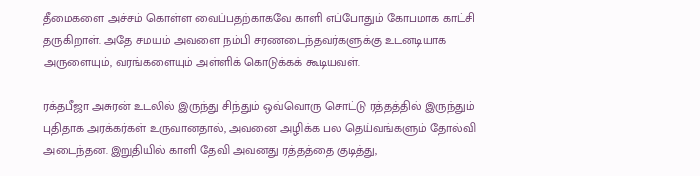தீமைகளை அச்சம் கொள்ள வைப்பதற்காகவே காளி எப்போதும் கோபமாக காட்சி தருகிறாள். அதே சமயம் அவளை நம்பி சரணடைந்தவர்களுக்கு உடனடியாக அருளையும், வரங்களையும் அள்ளிக் கொடுக்கக் கூடியவள்.

ரக்தபீஜா அசுரன் உடலில் இருந்து சிந்தும் ஒவ்வொரு சொட்டு ரத்தத்தில் இருந்தும் புதிதாக அரக்கர்கள் உருவானதால், அவனை அழிக்க பல தெய்வங்களும் தோல்வி அடைந்தன. இறுதியில் காளி தேவி அவனது ரத்தத்தை குடித்து,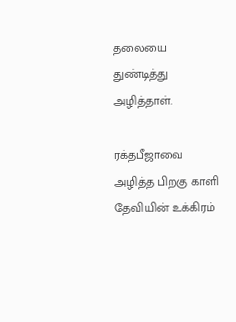தலையை துண்டித்து அழித்தாள்.

ரக்தபீஜாவை அழித்த பிறகு காளி தேவியின் உக்கிரம்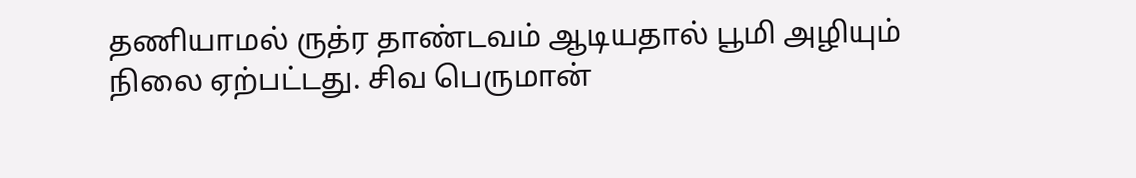தணியாமல் ருத்ர தாண்டவம் ஆடியதால் பூமி அழியும் நிலை ஏற்பட்டது. சிவ பெருமான்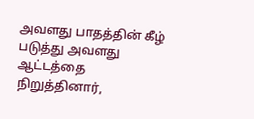அவளது பாதத்தின் கீழ் படுத்து அவளது ஆட்டத்தை நிறுத்தினார்,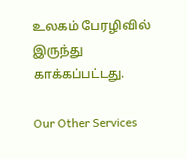உலகம் பேரழிவில் இருந்து காக்கப்பட்டது.

Our Other Services